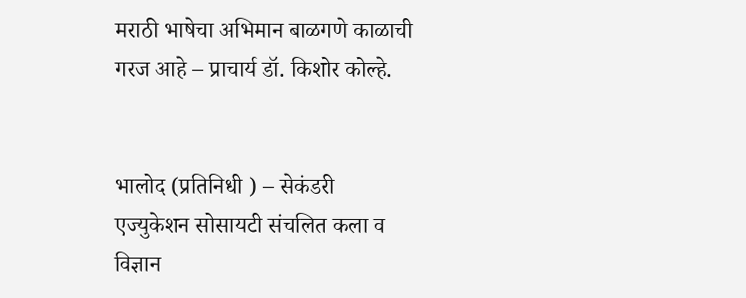मराठी भाषेचा अभिमान बाळगणे काळाची गरज आहे – प्राचार्य डॉ. किशोर कोल्हे.


भालोद (प्रतिनिधी ) – सेकंडरी एज्युकेशन सोसायटी संचलित कला व विज्ञान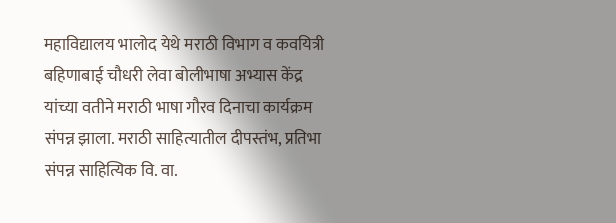महाविद्यालय भालोद येथे मराठी विभाग व कवयित्री बहिणाबाई चौधरी लेवा बोलीभाषा अभ्यास केंद्र यांच्या वतीने मराठी भाषा गौरव दिनाचा कार्यक्रम संपन्न झाला. मराठी साहित्यातील दीपस्तंभ, प्रतिभा संपन्न साहित्यिक वि. वा.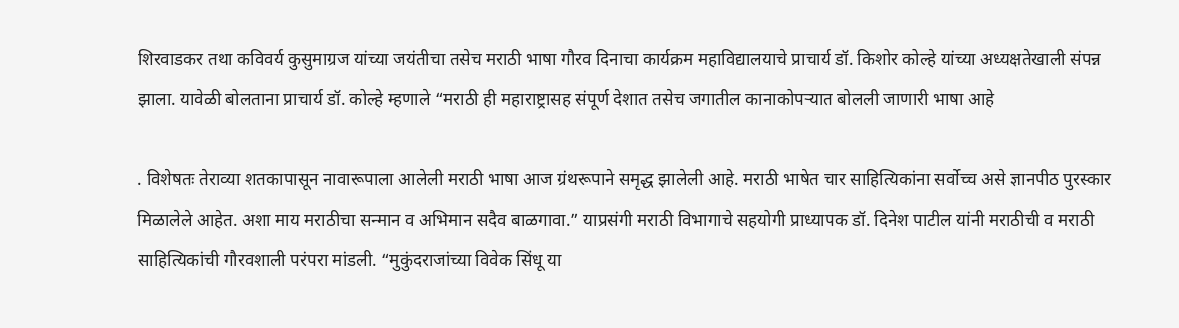शिरवाडकर तथा कविवर्य कुसुमाग्रज यांच्या जयंतीचा तसेच मराठी भाषा गौरव दिनाचा कार्यक्रम महाविद्यालयाचे प्राचार्य डॉ. किशोर कोल्हे यांच्या अध्यक्षतेखाली संपन्न झाला. यावेळी बोलताना प्राचार्य डॉ. कोल्हे म्हणाले “मराठी ही महाराष्ट्रासह संपूर्ण देशात तसेच जगातील कानाकोपऱ्यात बोलली जाणारी भाषा आहे

. विशेषतः तेराव्या शतकापासून नावारूपाला आलेली मराठी भाषा आज ग्रंथरूपाने समृद्ध झालेली आहे. मराठी भाषेत चार साहित्यिकांना सर्वोच्च असे ज्ञानपीठ पुरस्कार मिळालेले आहेत. अशा माय मराठीचा सन्मान व अभिमान सदैव बाळगावा.” याप्रसंगी मराठी विभागाचे सहयोगी प्राध्यापक डॉ. दिनेश पाटील यांनी मराठीची व मराठी साहित्यिकांची गौरवशाली परंपरा मांडली. “मुकुंदराजांच्या विवेक सिंधू या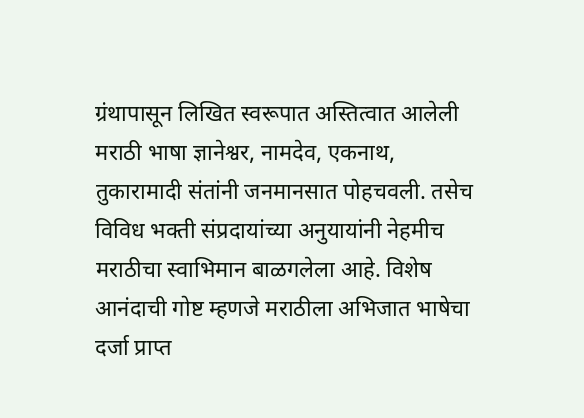ग्रंथापासून लिखित स्वरूपात अस्तित्वात आलेली मराठी भाषा ज्ञानेश्वर, नामदेव, एकनाथ, तुकारामादी संतांनी जनमानसात पोहचवली. तसेच विविध भक्ती संप्रदायांच्या अनुयायांनी नेहमीच मराठीचा स्वाभिमान बाळगलेला आहे. विशेष आनंदाची गोष्ट म्हणजे मराठीला अभिजात भाषेचा दर्जा प्राप्त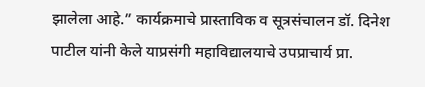झालेला आहे.” कार्यक्रमाचे प्रास्ताविक व सूत्रसंचालन डॉ. दिनेश पाटील यांनी केले याप्रसंगी महाविद्यालयाचे उपप्राचार्य प्रा.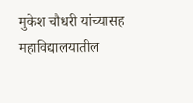मुकेश चौधरी यांच्यासह महाविद्यालयातील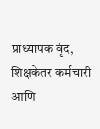प्राध्यापक वृंद, शिक्षकेतर कर्मचारी आणि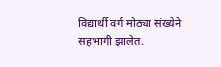विद्यार्थी वर्ग मोठ्या संख्येने सहभागी झालेत.